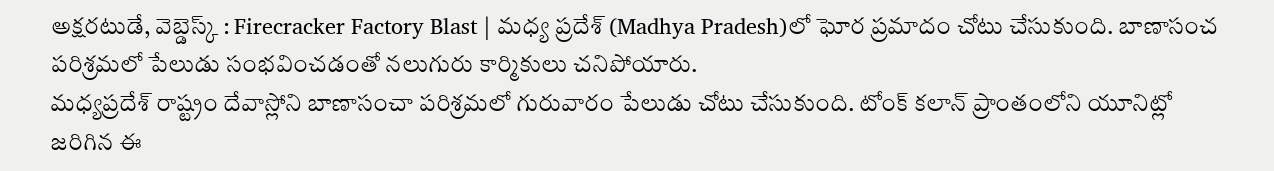అక్షరటుడే, వెబ్డెస్క్ : Firecracker Factory Blast | మధ్య ప్రదేశ్ (Madhya Pradesh)లో ఘోర ప్రమాదం చోటు చేసుకుంది. బాణాసంచ పరిశ్రమలో పేలుడు సంభవించడంతో నలుగురు కార్మికులు చనిపోయారు.
మధ్యప్రదేశ్ రాష్ట్రం దేవాస్లోని బాణాసంచా పరిశ్రమలో గురువారం పేలుడు చోటు చేసుకుంది. టోంక్ కలాన్ ప్రాంతంలోని యూనిట్లో జరిగిన ఈ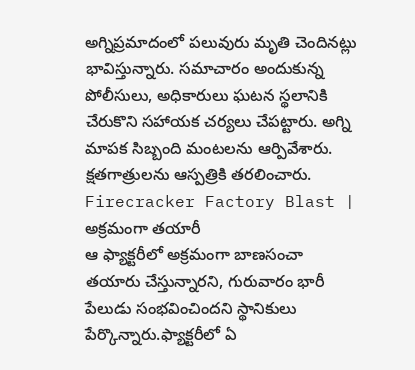అగ్నిప్రమాదంలో పలువురు మృతి చెందినట్లు భావిస్తున్నారు. సమాచారం అందుకున్న పోలీసులు, అధికారులు ఘటన స్థలానికి చేరుకొని సహాయక చర్యలు చేపట్టారు. అగ్ని మాపక సిబ్బంది మంటలను ఆర్పివేశారు. క్షతగాత్రులను ఆస్పత్రికి తరలించారు.
Firecracker Factory Blast | అక్రమంగా తయారీ
ఆ ఫ్యాక్టరీలో అక్రమంగా బాణసంచా తయారు చేస్తున్నారని, గురువారం భారీ పేలుడు సంభవించిందని స్థానికులు పేర్కొన్నారు.ఫ్యాక్టరీలో ఏ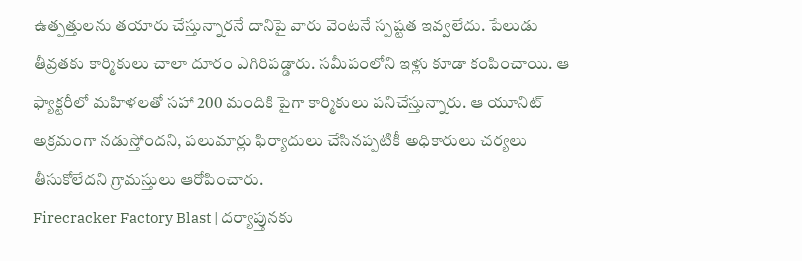ఉత్పత్తులను తయారు చేస్తున్నారనే దానిపై వారు వెంటనే స్పష్టత ఇవ్వలేదు. పేలుడు తీవ్రతకు కార్మికులు చాలా దూరం ఎగిరిపడ్డారు. సమీపంలోని ఇళ్లు కూడా కంపించాయి. ఆ ఫ్యాక్టరీలో మహిళలతో సహా 200 మందికి పైగా కార్మికులు పనిచేస్తున్నారు. ఆ యూనిట్ అక్రమంగా నడుస్తోందని, పలుమార్లు ఫిర్యాదులు చేసినప్పటికీ అధికారులు చర్యలు తీసుకోలేదని గ్రామస్తులు ఆరోపించారు.
Firecracker Factory Blast | దర్యాప్తునకు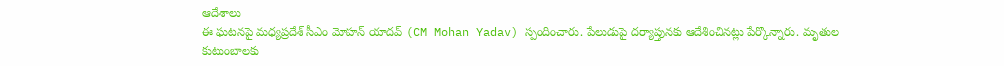ఆదేశాలు
ఈ ఘటనపై మధ్యప్రదేశ్ సీఎం మోహన్ యాదవ్ (CM Mohan Yadav) స్పందించారు. పేలుడుపై దర్యాప్తునకు ఆదేశించినట్లు పేర్కొన్నారు. మృతుల కుటుంబాలకు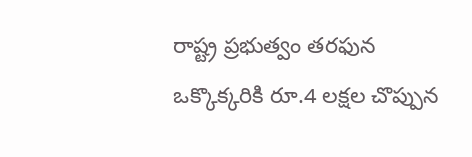రాష్ట్ర ప్రభుత్వం తరఫున ఒక్కొక్కరికి రూ.4 లక్షల చొప్పున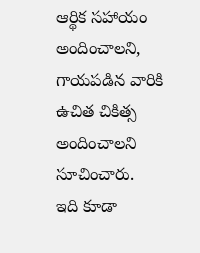ఆర్థిక సహాయం అందించాలని, గాయపడిన వారికి ఉచిత చికిత్స అందించాలని సూచించారు.
ఇది కూడా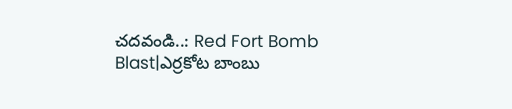చదవండి..: Red Fort Bomb Blast|ఎర్రకోట బాంబు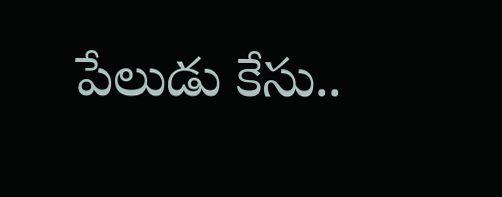పేలుడు కేసు..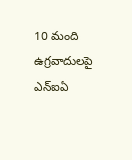10 మంది ఉగ్రవాదులపై ఎన్ఐఏ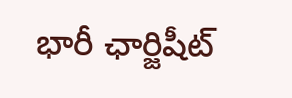భారీ ఛార్జిషీట్